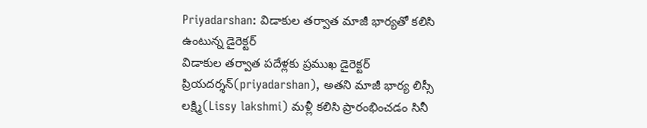Priyadarshan: విడాకుల తర్వాత మాజీ భార్యతో కలిసి ఉంటున్న డైరెక్టర్
విడాకుల తర్వాత పదేళ్లకు ప్రముఖ డైరెక్టర్ ప్రియదర్శన్(priyadarshan), అతని మాజీ భార్య లిస్సీ లక్ష్మి(Lissy lakshmi) మళ్లీ కలిసి ప్రారంభించడం సినీ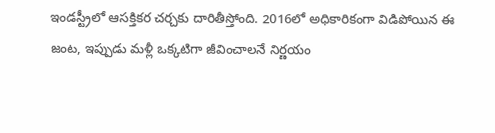ఇండస్ట్రీలో ఆసక్తికర చర్చకు దారితీస్తోంది. 2016లో అధికారికంగా విడిపోయిన ఈ జంట, ఇప్పుడు మళ్లీ ఒక్కటిగా జీవించాలనే నిర్ణయం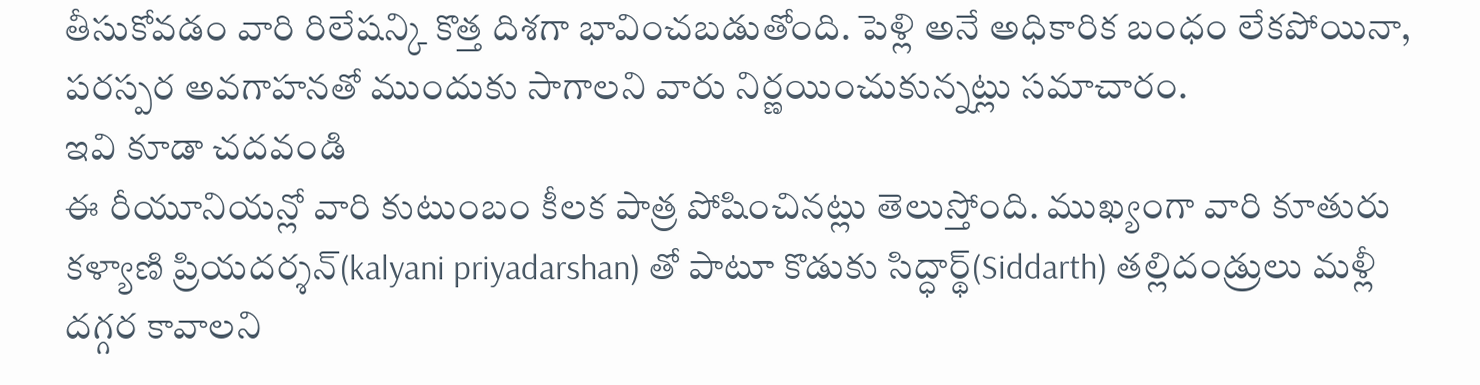తీసుకోవడం వారి రిలేషన్కి కొత్త దిశగా భావించబడుతోంది. పెళ్లి అనే అధికారిక బంధం లేకపోయినా, పరస్పర అవగాహనతో ముందుకు సాగాలని వారు నిర్ణయించుకున్నట్లు సమాచారం.
ఇవి కూడా చదవండి
ఈ రీయూనియన్లో వారి కుటుంబం కీలక పాత్ర పోషించినట్లు తెలుస్తోంది. ముఖ్యంగా వారి కూతురు కళ్యాణి ప్రియదర్శన్(kalyani priyadarshan) తో పాటూ కొడుకు సిద్ధార్థ్(Siddarth) తల్లిదండ్రులు మళ్లీ దగ్గర కావాలని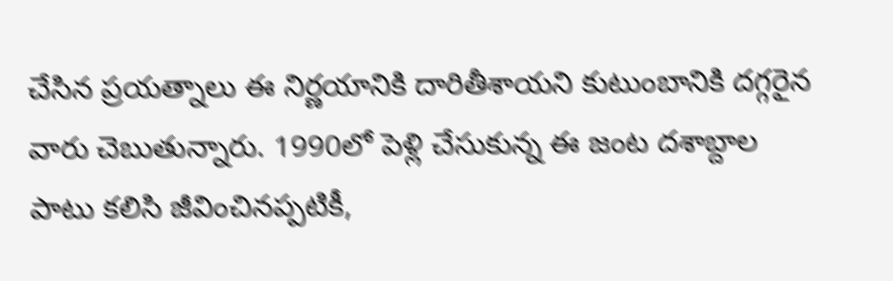చేసిన ప్రయత్నాలు ఈ నిర్ణయానికి దారితీశాయని కుటుంబానికి దగ్గరైన వారు చెబుతున్నారు. 1990లో పెళ్లి చేసుకున్న ఈ జంట దశాబ్దాల పాటు కలిసి జీవించినప్పటికీ,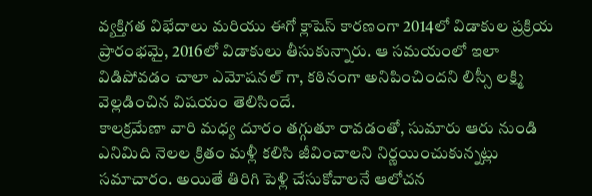వ్యక్తిగత విభేదాలు మరియు ఈగో క్లాషెస్ కారణంగా 2014లో విడాకుల ప్రక్రియ ప్రారంభమై, 2016లో విడాకులు తీసుకున్నారు. ఆ సమయంలో ఇలా విడిపోవడం చాలా ఎమోషనల్ గా, కఠినంగా అనిపించిందని లిస్సీ లక్ష్మి వెల్లడించిన విషయం తెలిసిందే.
కాలక్రమేణా వారి మధ్య దూరం తగ్గుతూ రావడంతో, సుమారు ఆరు నుండి ఎనిమిది నెలల క్రితం మళ్లీ కలిసి జీవించాలని నిర్ణయించుకున్నట్లు సమాచారం. అయితే తిరిగి పెళ్లి చేసుకోవాలనే ఆలోచన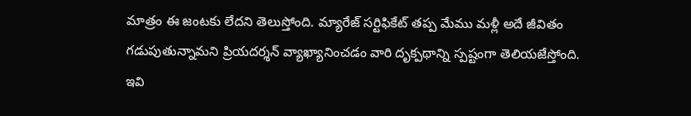మాత్రం ఈ జంటకు లేదని తెలుస్తోంది. మ్యారేజ్ సర్టిఫికేట్ తప్ప మేము మళ్లీ అదే జీవితం గడుపుతున్నామని ప్రియదర్శన్ వ్యాఖ్యానించడం వారి దృక్పథాన్ని స్పష్టంగా తెలియజేస్తోంది.
ఇవి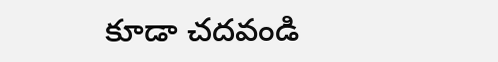కూడా చదవండి